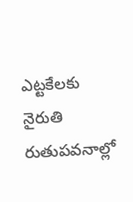ఎట్టకేలకు నైరుతి రుతుపవనాల్లో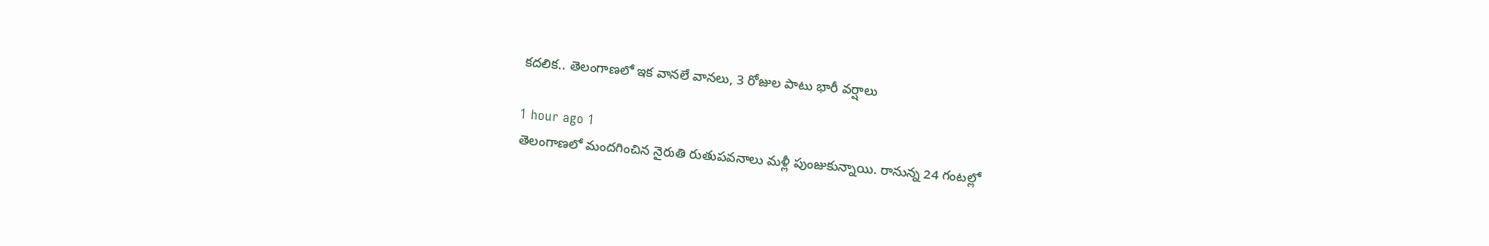కదలిక.. తెలంగాణలో ఇక వానలే వానలు, 3 రోజుల పాటు భారీ వర్షాలు

1 hour ago 1
తెలంగాణలో మందగించిన నైరుతి రుతుపవనాలు మళ్లీ పుంజుకున్నాయి. రానున్న 24 గంటల్లో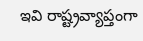ఇవి రాష్ట్రవ్యాప్తంగా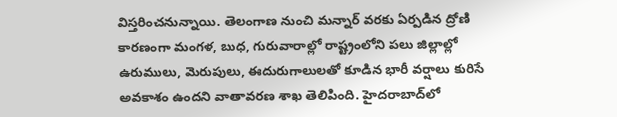విస్తరించనున్నాయి. తెలంగాణ నుంచి మన్నార్ వరకు ఏర్పడిన ద్రోణి కారణంగా మంగళ, బుధ, గురువారాల్లో రాష్ట్రంలోని పలు జిల్లాల్లో ఉరుములు, మెరుపులు, ఈదురుగాలులతో కూడిన భారీ వర్షాలు కురిసే అవకాశం ఉందని వాతావరణ శాఖ తెలిపింది. హైదరాబాద్‌లో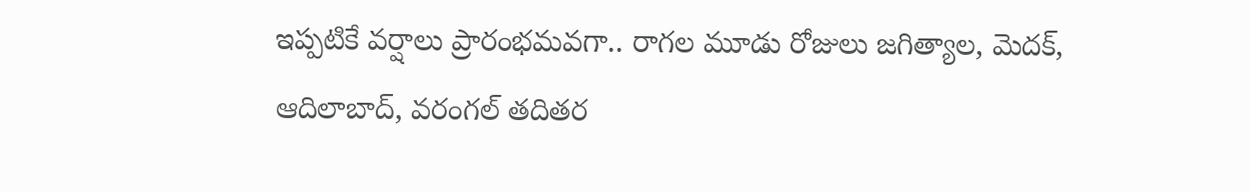ఇప్పటికే వర్షాలు ప్రారంభమవగా.. రాగల మూడు రోజులు జగిత్యాల, మెదక్, ఆదిలాబాద్, వరంగల్ తదితర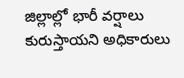జిల్లాల్లో భారీ వర్షాలు కురుస్తాయని అధికారులు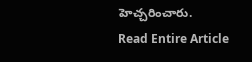హెచ్చరించారు.
Read Entire Article